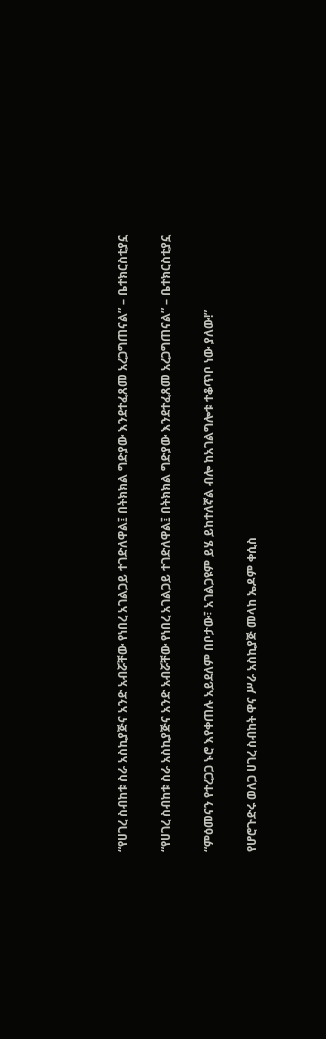“የሀገረ ስብከቱ ስራ አስኪያጅና አንድ አብሯቸው የነበረ አገልጋይ ተገድለዋል፤ በትክክል ግድያው እንደተፈጸመ አረጋግጠናል” – ቤተክርስቲያኗ

“የሀገረ ስብከቱ ስራ አስኪያጅና አንድ አብሯቸው የነበረ አገልጋይ ተገድለዋል፤ በትክክል ግድያው እንደተፈጸመ አረጋግጠናል” – ቤተክርስቲያኗ

“ምዕመናን የተረጋጋ ኑሮ እየቀጠሉ አይደለም በቦታው፣ አገልጋዩም ይሄ ይከተለኛል ብሎ ከአገልግሎቱ ተቆጥቦ ነው ያለው!”

የሆሮጉድሩ ወለጋ ሀገረ ስብከት ዋና ሥራ አስኪያጅ መላከ ኤዶም ቀሲስ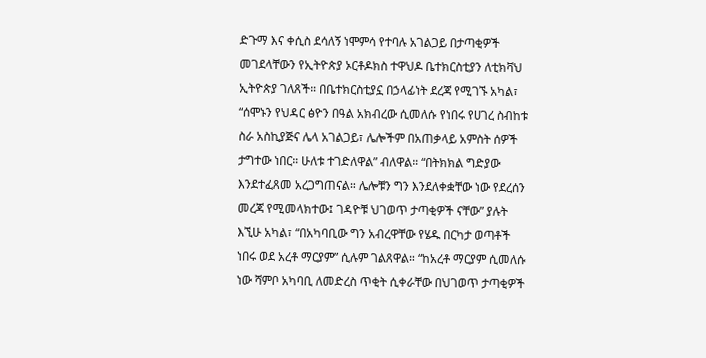ድጉማ እና ቀሲስ ደሳለኝ ነሞምሳ የተባሉ አገልጋይ በታጣቂዎች መገደላቸውን የኢትዮጵያ ኦርቶዶክስ ተዋህዶ ቤተክርስቲያን ለቲክቫህ ኢትዮጵያ ገለጸች። በቤተክርስቲያኗ በኃላፊነት ደረጃ የሚገኙ አካል፣ “ሰሞኑን የህዳር ፅዮን በዓል አክብረው ሲመለሱ የነበሩ የሀገረ ስብከቱ ስራ አስኪያጅና ሌላ አገልጋይ፣ ሌሎችም በአጠቃላይ አምስት ሰዎች ታግተው ነበር። ሁለቱ ተገድለዋል” ብለዋል። “በትክክል ግድያው እንደተፈጸመ አረጋግጠናል። ሌሎቹን ግን እንደለቀቋቸው ነው የደረሰን መረጃ የሚመላክተው፤ ገዳዮቹ ህገወጥ ታጣቂዎች ናቸው” ያሉት እኚሁ አካል፣ “በአካባቢው ግን አብረዋቸው የሄዱ በርካታ ወጣቶች ነበሩ ወደ አረቶ ማርያም” ሲሉም ገልጸዋል። “ከአረቶ ማርያም ሲመለሱ ነው ሻምቦ አካባቢ ለመድረስ ጥቂት ሲቀራቸው በህገወጥ ታጣቂዎች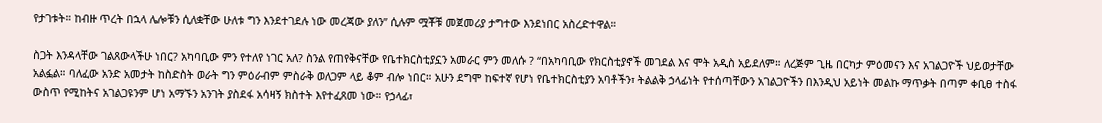የታገቱት። ከብዙ ጥረት በኋላ ሌሎቹን ሲለቋቸው ሁለቱ ግን እንደተገደሉ ነው መረጃው ያለን” ሲሉም ሟቾቹ መጀመሪያ ታግተው እንደነበር አስረድተዋል።

ስጋት እንዳላቸው ገልጸውላችሁ ነበር? አካባቢው ምን የተለየ ነገር አለ? ስንል የጠየቅናቸው የቤተክርስቲያኗን አመራር ምን መለሱ ? “በአካባቢው የክርስቲያኖች መገደል እና ሞት አዲስ አይደለም። ለረጅም ጊዜ በርካታ ምዕመናን እና አገልጋዮች ህይወታቸው አልፏል። ባለፈው አንድ አመታት ከስድስት ወራት ግን ምዕራብም ምስራቅ ወለጋም ላይ ቆም ብሎ ነበር። አሁን ደግሞ ከፍተኛ የሆነ የቤተክርስቲያን አባቶችን፣ ትልልቅ ኃላፊነት የተሰጣቸውን አገልጋዮችን በእንዲህ አይነት መልኩ ማጥቃት በጣም ቀቢፀ ተስፋ ውስጥ የሚከትና አገልጋዩንም ሆነ አማኙን አንገት ያስደፋ አሳዛኝ ክስተት እየተፈጸመ ነው። የኃላፊ፣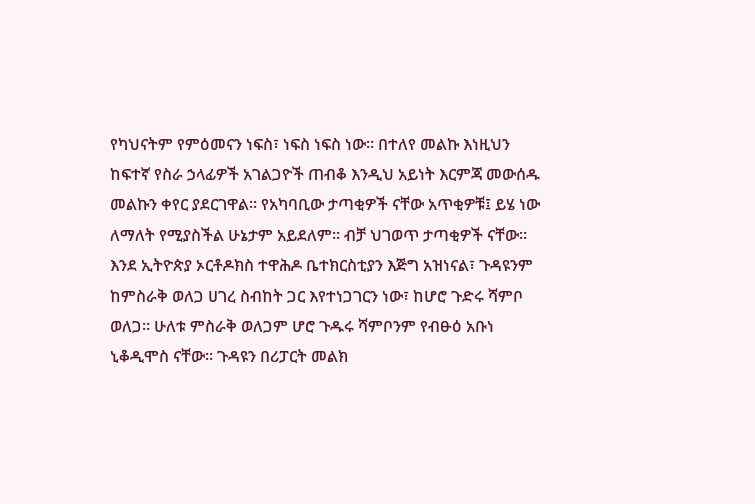የካህናትም የምዕመናን ነፍስ፣ ነፍስ ነፍስ ነው። በተለየ መልኩ እነዚህን ከፍተኛ የስራ ኃላፊዎች አገልጋዮች ጠብቆ እንዲህ አይነት እርምጃ መውሰዱ መልኩን ቀየር ያደርገዋል። የአካባቢው ታጣቂዎች ናቸው አጥቂዎቹ፤ ይሄ ነው ለማለት የሚያስችል ሁኔታም አይደለም። ብቻ ህገወጥ ታጣቂዎች ናቸው። እንደ ኢትዮጵያ ኦርቶዶክስ ተዋሕዶ ቤተክርስቲያን እጅግ አዝነናል፣ ጉዳዩንም ከምስራቅ ወለጋ ሀገረ ስብከት ጋር እየተነጋገርን ነው፣ ከሆሮ ጉድሩ ሻምቦ ወለጋ። ሁለቱ ምስራቅ ወለጋም ሆሮ ጉዱሩ ሻምቦንም የብፁዕ አቡነ ኒቆዲሞስ ናቸው። ጉዳዩን በሪፓርት መልክ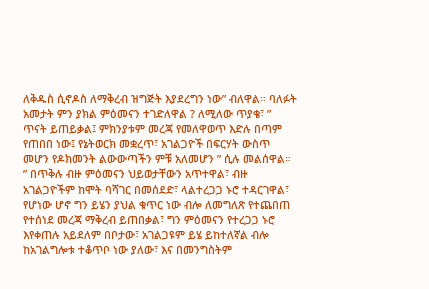ለቅዱስ ሲኖዶስ ለማቅረብ ዝግጅት እያደረግን ነው” ብለዋል። ባለፉት አመታት ምን ያክል ምዕመናን ተገድለዋል ? ለሚለው ጥያቄ፣ ” ጥናት ይጠይቃል፤ ምክንያቱም መረጃ የመለዋወጥ እድሉ በጣም የጠበበ ነው፤ የኔትወርክ መቋረጥ፣ አገልጋዮች በፍርሃት ውስጥ መሆን የዶክመንት ልውውጣችን ምቹ አለመሆን ” ሲሉ መልሰዋል። ” በጥቅሉ ብዙ ምዕመናን ህይወታቸውን አጥተዋል፣ ብዙ አገልጋዮችም ከሞት ባሻገር በመሰደድ፣ ላልተረጋጋ ኑሮ ተዳርገዋል፣ የሆነው ሆኖ ግን ይሄን ያህል ቁጥር ነው ብሎ ለመግለጽ የተጨበጠ የተሰነደ መረጃ ማቅረብ ይጠበቃል፣ ግን ምዕመናን የተረጋጋ ኑሮ እየቀጠሉ አይደለም በቦታው፣ አገልጋዩም ይሄ ይከተለኛል ብሎ ከአገልግሎቱ ተቆጥቦ ነው ያለው፣ እና በመንግስትም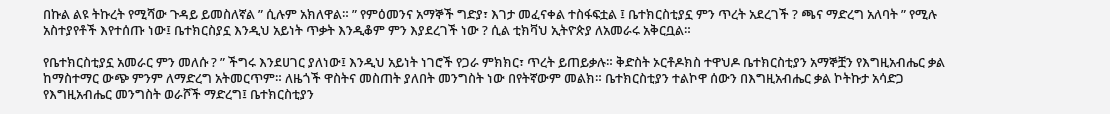በኩል ልዩ ትኩረት የሚሻው ጉዳይ ይመስለኛል ” ሲሉም አክለዋል። ” የምዕመንና አማኞች ግድያ፣ እገታ መፈናቀል ተስፋፍቷል ፤ ቤተክርስቲያኗ ምን ጥረት አደረገች ? ጫና ማድረግ አለባት ” የሚሉ አስተያየቶች እየተሰጡ ነው፤ ቤተክርስያኗ እንዲህ አይነት ጥቃት እንዲቆም ምን እያደረገች ነው ? ሲል ቲክቫህ ኢትዮጵያ ለአመራሩ አቅርቧል።

የቤተክርስቲያኗ አመራር ምን መለሱ ? ” ችግሩ እንደሀገር ያለነው፤ እንዲህ አይነት ነገሮች የጋራ ምክክር፣ ጥረት ይጠይቃሉ። ቅድስት ኦርቶዶክስ ተዋህዶ ቤተክርስቲያን አማኞቿን የእግዚአብሔር ቃል ከማስተማር ውጭ ምንም ለማድረግ አትመርጥም። ለዜጎች ዋስትና መስጠት ያለበት መንግስት ነው በየትኛውም መልክ። ቤተክርስቲያን ተልኮዋ ሰውን በእግዚአብሔር ቃል ኮትኩታ አሳድጋ የእግዚአብሔር መንግስት ወራሾች ማድረግ፤ ቤተክርስቲያን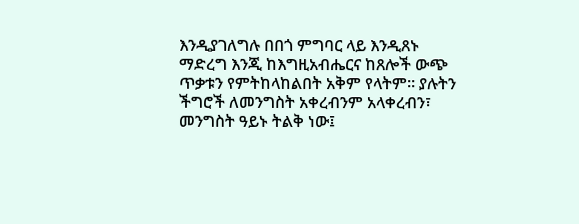እንዲያገለግሉ በበጎ ምግባር ላይ እንዲጸኑ ማድረግ እንጂ ከእግዚአብሔርና ከጸሎች ውጭ ጥቃቱን የምትከላከልበት አቅም የላትም። ያሉትን ችግሮች ለመንግስት አቀረብንም አላቀረብን፣ መንግስት ዓይኑ ትልቅ ነው፤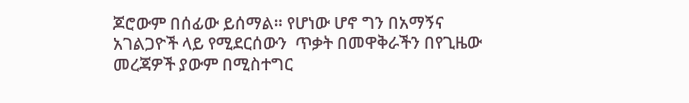ጆሮውም በሰፊው ይሰማል። የሆነው ሆኖ ግን በአማኝና አገልጋዮች ላይ የሚደርሰውን  ጥቃት በመዋቅራችን በየጊዜው መረጃዎች ያውም በሚስተግር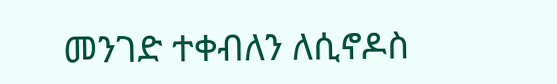መንገድ ተቀብለን ለሲኖዶስ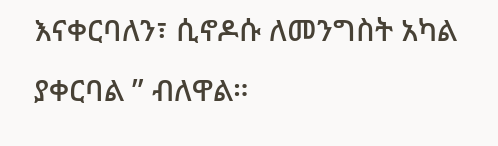እናቀርባለን፣ ሲኖዶሱ ለመንግስት አካል ያቀርባል ” ብለዋል።